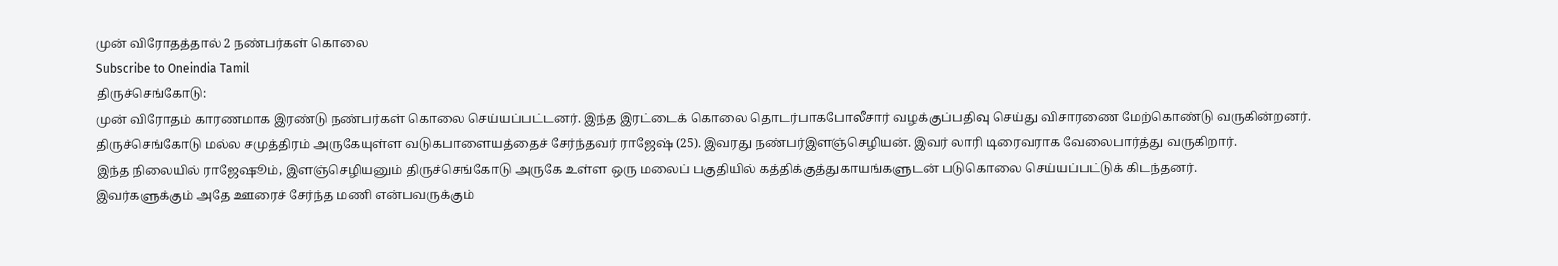முன் விரோதத்தால் 2 நண்பர்கள் கொலை
Subscribe to Oneindia Tamil
திருச்செங்கோடு:
முன் விரோதம் காரணமாக இரண்டு நண்பர்கள் கொலை செய்யப்பட்டனர். இந்த இரட்டைக் கொலை தொடர்பாகபோலீசார் வழக்குப்பதிவு செய்து விசாரணை மேற்கொண்டு வருகின்றனர்.
திருச்செங்கோடு மல்ல சமுத்திரம் அருகேயுள்ள வடுகபாளையத்தைச் சேர்ந்தவர் ராஜேஷ் (25). இவரது நண்பர்இளஞ்செழியன். இவர் லாரி டிரைவராக வேலைபார்த்து வருகிறார்.
இந்த நிலையில் ராஜேஷூம், இளஞ்செழியனும் திருச்செங்கோடு அருகே உள்ள ஒரு மலைப் பகுதியில் கத்திக்குத்துகாயங்களுடன் படுகொலை செய்யப்பட்டுக் கிடந்தனர்.
இவர்களுக்கும் அதே ஊரைச் சேர்ந்த மணி என்பவருக்கும்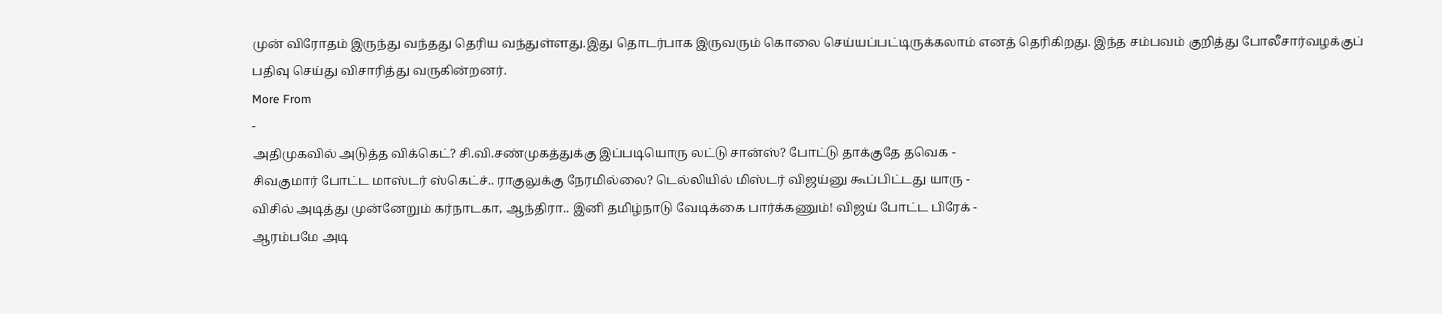முன் விரோதம் இருந்து வந்தது தெரிய வந்துள்ளது.இது தொடர்பாக இருவரும் கொலை செய்யப்பட்டிருக்கலாம் எனத் தெரிகிறது. இந்த சம்பவம் குறித்து போலீசார்வழக்குப் பதிவு செய்து விசாரித்து வருகின்றனர்.
More From
-
அதிமுகவில் அடுத்த விக்கெட்? சி.வி.சண்முகத்துக்கு இப்படியொரு லட்டு சான்ஸ்? போட்டு தாக்குதே தவெக -
சிவகுமார் போட்ட மாஸ்டர் ஸ்கெட்ச்.. ராகுலுக்கு நேரமில்லை? டெல்லியில் மிஸ்டர் விஜய்னு கூப்பிட்டது யாரு -
விசில் அடித்து முன்னேறும் கர்நாடகா, ஆந்திரா.. இனி தமிழ்நாடு வேடிக்கை பார்க்கணும்! விஜய் போட்ட பிரேக் -
ஆரம்பமே அடி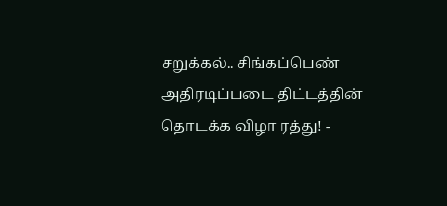சறுக்கல்.. சிங்கப்பெண் அதிரடிப்படை திட்டத்தின் தொடக்க விழா ரத்து! -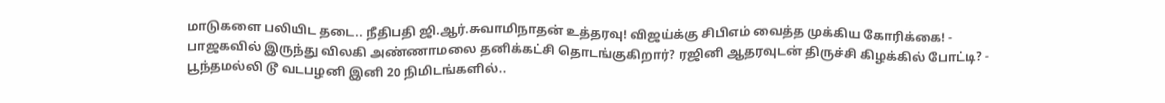மாடுகளை பலியிட தடை.. நீதிபதி ஜி.ஆர்.சுவாமிநாதன் உத்தரவு! விஜய்க்கு சிபிஎம் வைத்த முக்கிய கோரிக்கை! -
பாஜகவில் இருந்து விலகி அண்ணாமலை தனிக்கட்சி தொடங்குகிறார்? ரஜினி ஆதரவுடன் திருச்சி கிழக்கில் போட்டி? -
பூந்தமல்லி டூ வடபழனி இனி 20 நிமிடங்களில்..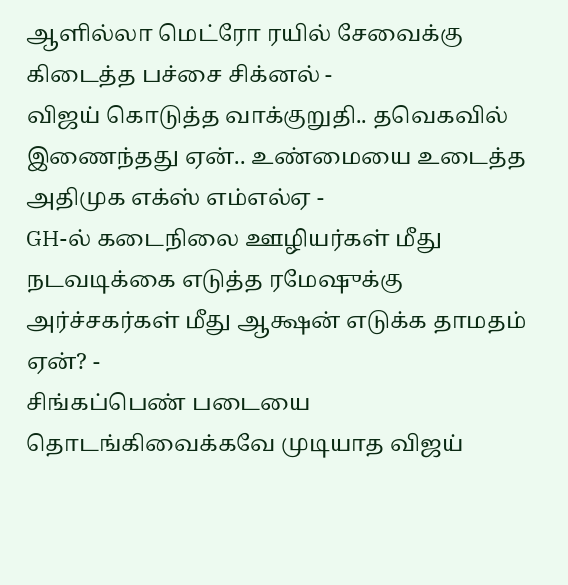ஆளில்லா மெட்ரோ ரயில் சேவைக்கு கிடைத்த பச்சை சிக்னல் -
விஜய் கொடுத்த வாக்குறுதி.. தவெகவில் இணைந்தது ஏன்.. உண்மையை உடைத்த அதிமுக எக்ஸ் எம்எல்ஏ -
GH-ல் கடைநிலை ஊழியர்கள் மீது நடவடிக்கை எடுத்த ரமேஷுக்கு அர்ச்சகர்கள் மீது ஆக்ஷன் எடுக்க தாமதம் ஏன்? -
சிங்கப்பெண் படையை தொடங்கிவைக்கவே முடியாத விஜய்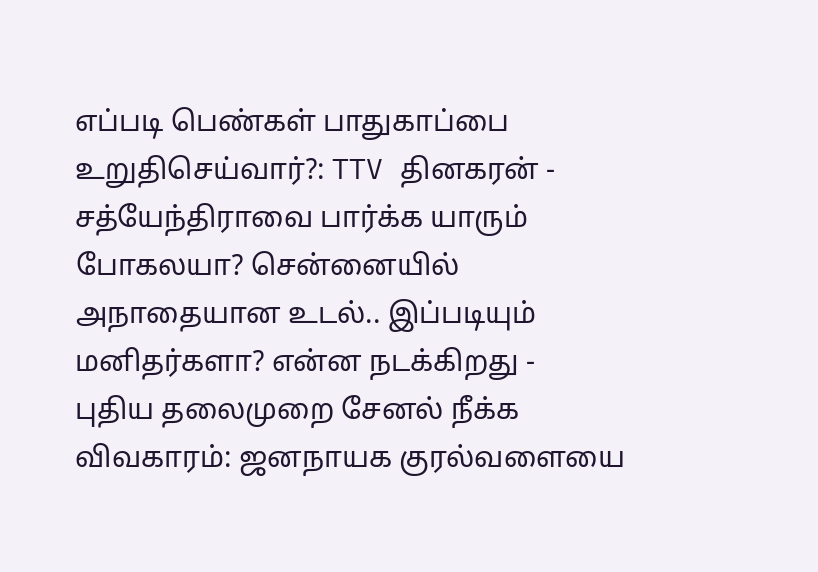எப்படி பெண்கள் பாதுகாப்பை உறுதிசெய்வார்?: TTV தினகரன் -
சத்யேந்திராவை பார்க்க யாரும் போகலயா? சென்னையில் அநாதையான உடல்.. இப்படியும் மனிதர்களா? என்ன நடக்கிறது -
புதிய தலைமுறை சேனல் நீக்க விவகாரம்: ஜனநாயக குரல்வளையை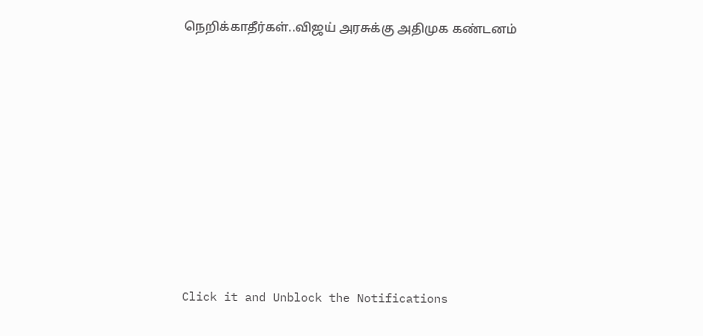நெறிக்காதீர்கள்..விஜய் அரசுக்கு அதிமுக கண்டனம்












Click it and Unblock the Notifications